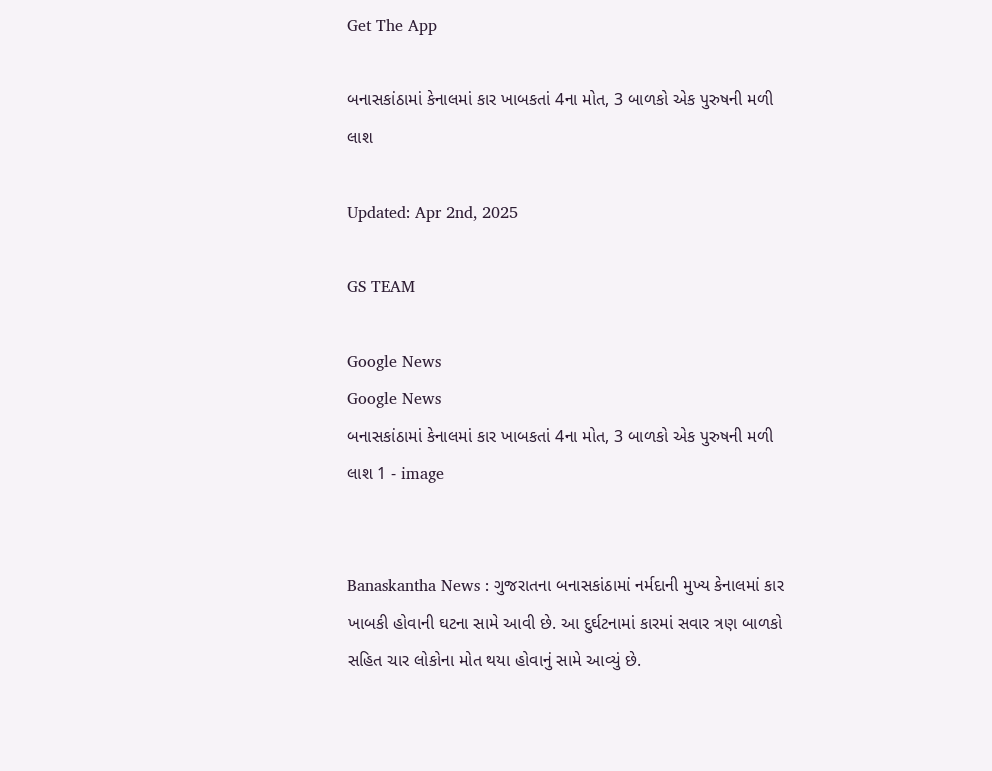Get The App

બનાસકાંઠામાં કેનાલમાં કાર ખાબકતાં 4ના મોત, 3 બાળકો એક પુરુષની મળી લાશ

Updated: Apr 2nd, 2025

GS TEAM

Google News
Google News
બનાસકાંઠામાં કેનાલમાં કાર ખાબકતાં 4ના મોત, 3 બાળકો એક પુરુષની મળી લાશ 1 - image


Banaskantha News : ગુજરાતના બનાસકાંઠામાં નર્મદાની મુખ્ય કેનાલમાં કાર ખાબકી હોવાની ઘટના સામે આવી છે. આ દુર્ઘટનામાં કારમાં સવાર ત્રણ બાળકો સહિત ચાર લોકોના મોત થયા હોવાનું સામે આવ્યું છે.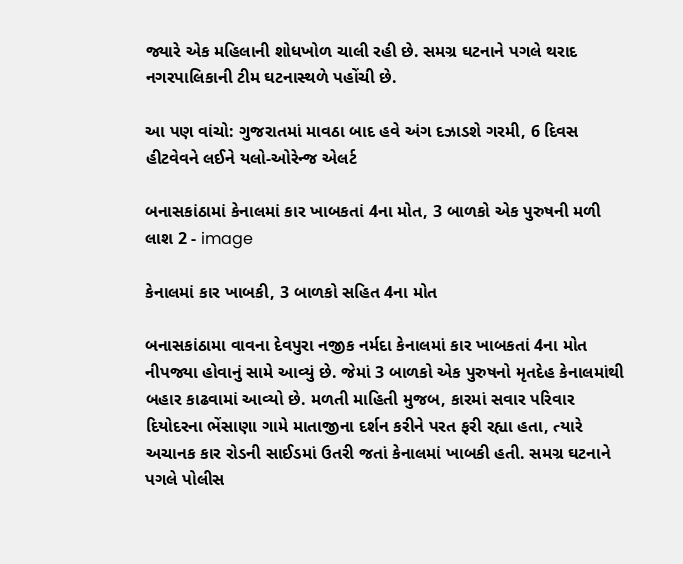જ્યારે એક મહિલાની શોધખોળ ચાલી રહી છે. સમગ્ર ઘટનાને પગલે થરાદ નગરપાલિકાની ટીમ ઘટનાસ્થળે પહોંચી છે.

આ પણ વાંચો: ગુજરાતમાં માવઠા બાદ હવે અંગ દઝાડશે ગરમી, 6 દિવસ હીટવેવને લઈને યલો-ઓરેન્જ એલર્ટ

બનાસકાંઠામાં કેનાલમાં કાર ખાબકતાં 4ના મોત, 3 બાળકો એક પુરુષની મળી લાશ 2 - image

કેનાલમાં કાર ખાબકી, 3 બાળકો સહિત 4ના મોત

બનાસકાંઠામા વાવના દેવપુરા નજીક નર્મદા કેનાલમાં કાર ખાબકતાં 4ના મોત નીપજ્યા હોવાનું સામે આવ્યું છે. જેમાં 3 બાળકો એક પુરુષનો મૃતદેહ કેનાલમાંથી બહાર કાઢવામાં આવ્યો છે. મળતી માહિતી મુજબ, કારમાં સવાર પરિવાર દિયોદરના ભેંસાણા ગામે માતાજીના દર્શન કરીને પરત ફરી રહ્યા હતા, ત્યારે અચાનક કાર રોડની સાઈડમાં ઉતરી જતાં કેનાલમાં ખાબકી હતી. સમગ્ર ઘટનાને પગલે પોલીસ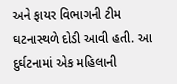અને ફાયર વિભાગની ટીમ ઘટનાસ્થળે દોડી આવી હતી. આ દુર્ઘટનામાં એક મહિલાની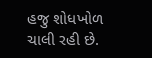હજુ શોધખોળ ચાલી રહી છે.